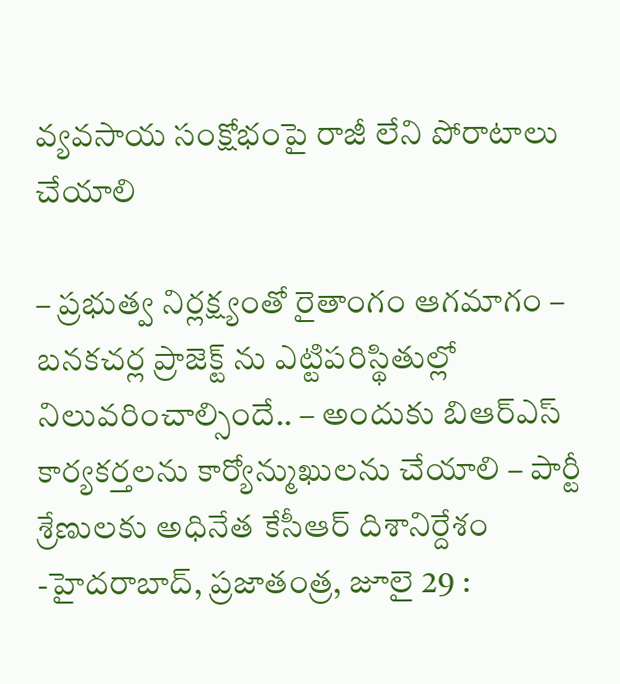వ్యవసాయ సంక్షోభంపై రాజీ లేని పోరాటాలు చేయాలి

– ప్రభుత్వ నిర్లక్ష్యంతో రైతాంగం ఆగమాగం – బనకచర్ల ప్రాజెక్ట్ ను ఎట్టిపరిస్థితుల్లో నిలువరించాల్సిందే.. – అందుకు బిఆర్ఎస్ కార్యకర్తలను కార్యోన్ముఖులను చేయాలి – పార్టీ శ్రేణులకు అధినేత కేసీఆర్ దిశానిర్దేశం -హైదరాబాద్, ప్రజాతంత్ర, జూలై 29 :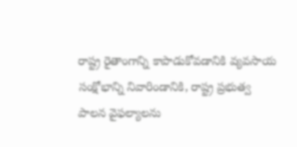రాష్ట్ర రైతాంగాన్ని కాపాడుకోవడానికి వ్యవసాయ సంక్షోభాన్ని నివారిండానికి, రాష్ట్ర ప్రభుత్వ పాలన వైఫల్యాలను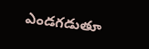ఎండగడుతూ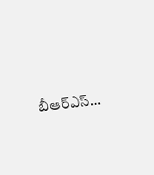బీఆర్ఎస్…